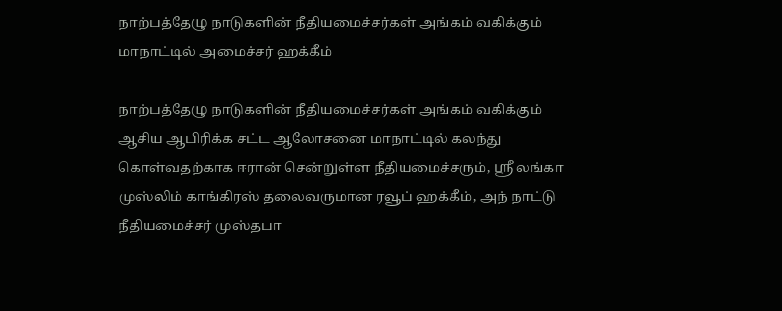நாற்பத்தேழு நாடுகளின் நீதியமைச்சர்கள் அங்கம் வகிக்கும் மாநாட்டில் அமைச்சர் ஹக்கீம்

நாற்பத்தேழு நாடுகளின் நீதியமைச்சர்கள் அங்கம் வகிக்கும் ஆசிய ஆபிரிக்க சட்ட ஆலோசனை மாநாட்டில் கலந்து கொள்வதற்காக ஈரான் சென்றுள்ள நீதியமைச்சரும், ஸ்ரீ லங்கா முஸ்லிம் காங்கிரஸ் தலைவருமான ரவூப் ஹக்கீம், அந் நாட்டு நீதியமைச்சர் முஸ்தபா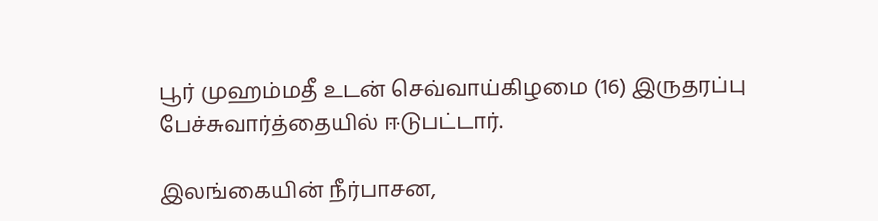பூர் முஹம்மதீ உடன் செவ்வாய்கிழமை (16) இருதரப்பு பேச்சுவார்த்தையில் ஈடுபட்டார்.

இலங்கையின் நீர்பாசன,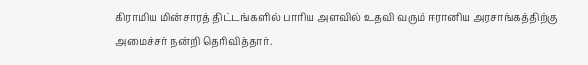கிராமிய மின்சாரத் திட்டங்களில் பாரிய அளவில் உதவி வரும் ஈரானிய அரசாங்கத்திற்கு அமைச்சர் நன்றி தெரிவித்தார்.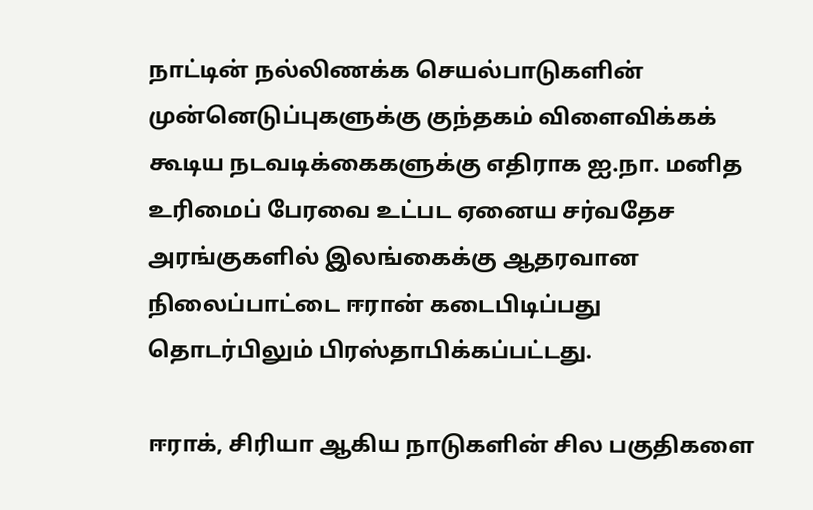நாட்டின் நல்லிணக்க செயல்பாடுகளின் முன்னெடுப்புகளுக்கு குந்தகம் விளைவிக்கக் கூடிய நடவடிக்கைகளுக்கு எதிராக ஐ.நா. மனித உரிமைப் பேரவை உட்பட ஏனைய சர்வதேச அரங்குகளில் இலங்கைக்கு ஆதரவான நிலைப்பாட்டை ஈரான் கடைபிடிப்பது தொடர்பிலும் பிரஸ்தாபிக்கப்பட்டது.

ஈராக், சிரியா ஆகிய நாடுகளின் சில பகுதிகளை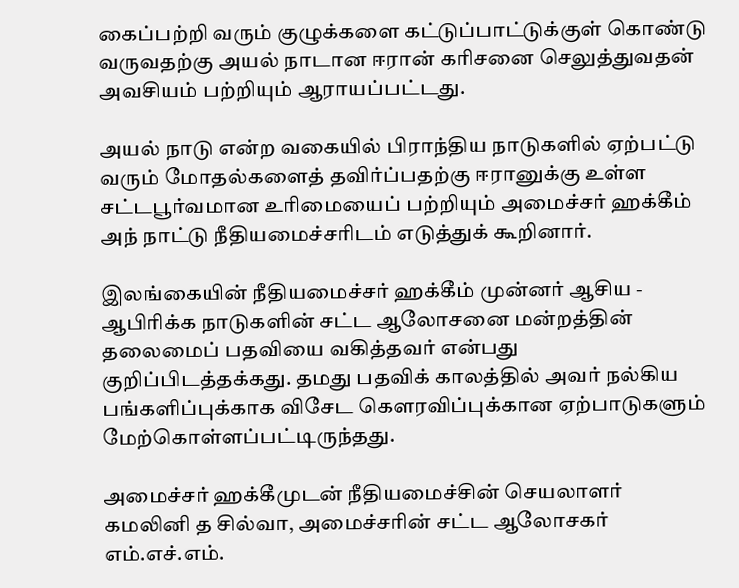கைப்பற்றி வரும் குழுக்களை கட்டுப்பாட்டுக்குள் கொண்டு வருவதற்கு அயல் நாடான ஈரான் கரிசனை செலுத்துவதன் அவசியம் பற்றியும் ஆராயப்பட்டது.

அயல் நாடு என்ற வகையில் பிராந்திய நாடுகளில் ஏற்பட்டு வரும் மோதல்களைத் தவிர்ப்பதற்கு ஈரானுக்கு உள்ள சட்டபூர்வமான உரிமையைப் பற்றியும் அமைச்சர் ஹக்கீம் அந் நாட்டு நீதியமைச்சரிடம் எடுத்துக் கூறினார்.

இலங்கையின் நீதியமைச்சர் ஹக்கீம் முன்னர் ஆசிய - ஆபிரிக்க நாடுகளின் சட்ட ஆலோசனை மன்றத்தின் தலைமைப் பதவியை வகித்தவர் என்பது குறிப்பிடத்தக்கது. தமது பதவிக் காலத்தில் அவர் நல்கிய பங்களிப்புக்காக விசேட கௌரவிப்புக்கான ஏற்பாடுகளும் மேற்கொள்ளப்பட்டிருந்தது.

அமைச்சர் ஹக்கீமுடன் நீதியமைச்சின் செயலாளர் கமலினி த சில்வா, அமைச்சரின் சட்ட ஆலோசகர் எம்.எச்.எம்.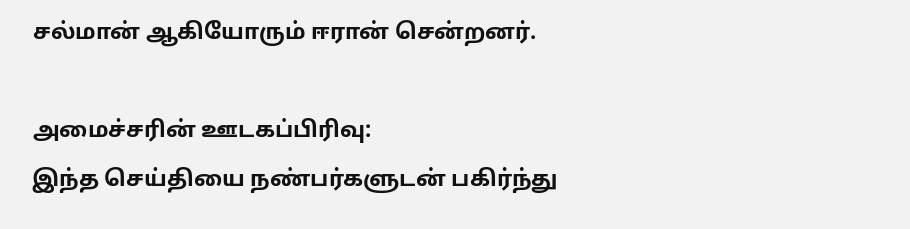சல்மான் ஆகியோரும் ஈரான் சென்றனர்.

அமைச்சரின் ஊடகப்பிரிவு:
இந்த செய்தியை நண்பர்களுடன் பகிர்ந்து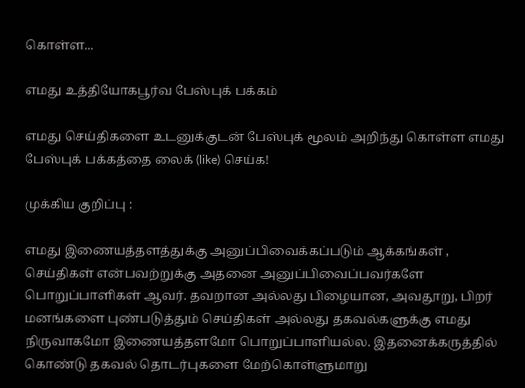கொள்ள...

எமது உத்தியோகபூர்வ பேஸ்புக் பக்கம்

எமது செய்திகளை உடனுக்குடன் பேஸ்புக் மூலம் அறிந்து கொள்ள எமது பேஸ்புக் பக்கத்தை லைக் (like) செய்க!

முக்கிய குறிப்பு :

எமது இணையத்தளத்துக்கு அனுப்பிவைக்கப்படும் ஆக்கங்கள் , செய்திகள் என்பவற்றுக்கு அதனை அனுப்பிவைப்பவர்களே பொறுப்பாளிகள் ஆவர். தவறான அல்லது பிழையான, அவதூறு, பிறர் மனங்களை புண்படுத்தும் செய்திகள் அல்லது தகவல்களுக்கு எமது நிருவாகமோ இணையத்தளமோ பொறுப்பாளியல்ல. இதனைக்கருத்தில் கொண்டு தகவல் தொடர்புகளை மேற்கொள்ளுமாறு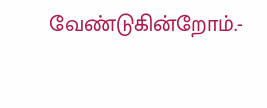வேண்டுகின்றோம்.-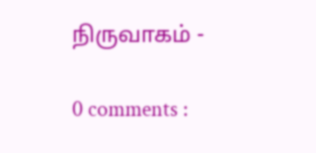நிருவாகம் -

0 comments :